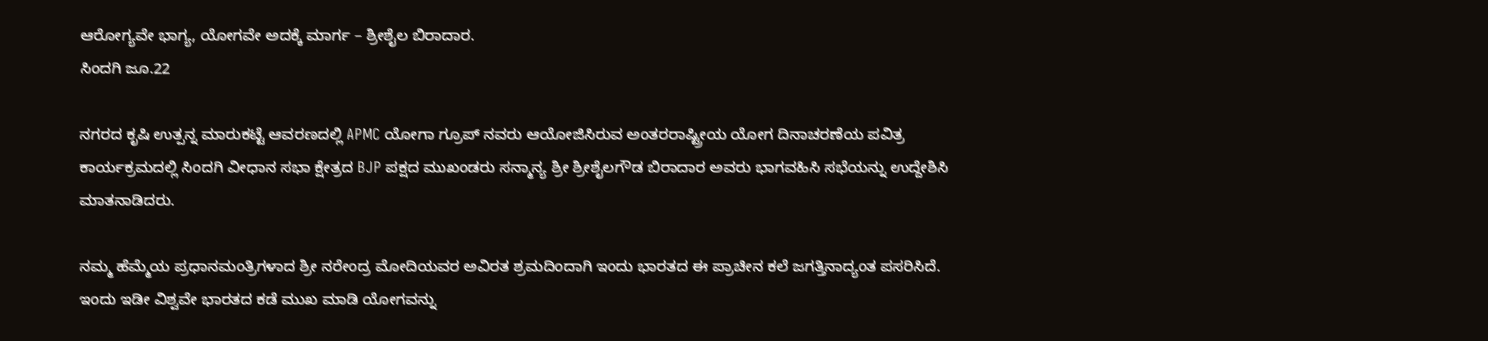ಆರೋಗ್ಯವೇ ಭಾಗ್ಯ, ಯೋಗವೇ ಅದಕ್ಕೆ ಮಾರ್ಗ – ಶ್ರೀಶೈಲ ಬಿರಾದಾರ.
ಸಿಂದಗಿ ಜೂ.22

ನಗರದ ಕೃಷಿ ಉತ್ಪನ್ನ ಮಾರುಕಟ್ಟೆ ಆವರಣದಲ್ಲಿ APMC ಯೋಗಾ ಗ್ರೂಪ್ ನವರು ಆಯೋಜಿಸಿರುವ ಅಂತರರಾಷ್ಟ್ರೀಯ ಯೋಗ ದಿನಾಚರಣೆಯ ಪವಿತ್ರ ಕಾರ್ಯಕ್ರಮದಲ್ಲಿ ಸಿಂದಗಿ ವೀಧಾನ ಸಭಾ ಕ್ಷೇತ್ರದ BJP ಪಕ್ಷದ ಮುಖಂಡರು ಸನ್ಮಾನ್ಯ ಶ್ರೀ ಶ್ರೀಶೈಲಗೌಡ ಬಿರಾದಾರ ಅವರು ಭಾಗವಹಿಸಿ ಸಭೆಯನ್ನು ಉದ್ದೇಶಿಸಿ ಮಾತನಾಡಿದರು.

ನಮ್ಮ ಹೆಮ್ಮೆಯ ಪ್ರಧಾನಮಂತ್ರಿಗಳಾದ ಶ್ರೀ ನರೇಂದ್ರ ಮೋದಿಯವರ ಅವಿರತ ಶ್ರಮದಿಂದಾಗಿ ಇಂದು ಭಾರತದ ಈ ಪ್ರಾಚೀನ ಕಲೆ ಜಗತ್ತಿನಾದ್ಯಂತ ಪಸರಿಸಿದೆ. ಇಂದು ಇಡೀ ವಿಶ್ವವೇ ಭಾರತದ ಕಡೆ ಮುಖ ಮಾಡಿ ಯೋಗವನ್ನು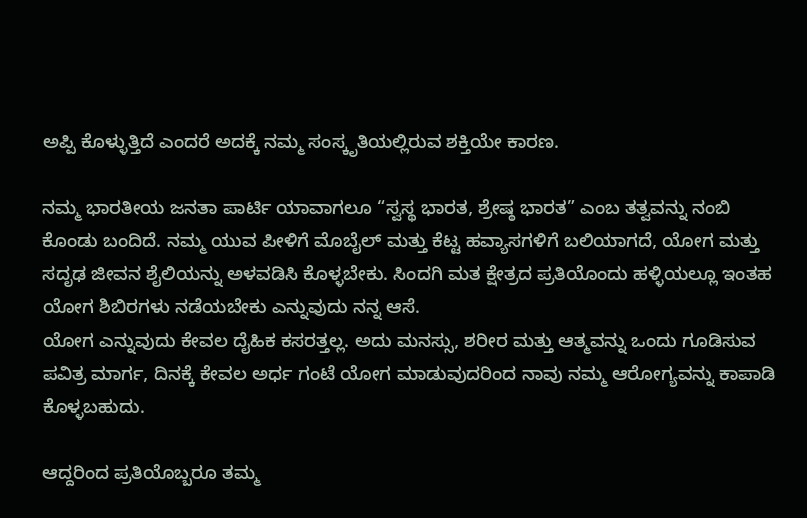ಅಪ್ಪಿ ಕೊಳ್ಳುತ್ತಿದೆ ಎಂದರೆ ಅದಕ್ಕೆ ನಮ್ಮ ಸಂಸ್ಕೃತಿಯಲ್ಲಿರುವ ಶಕ್ತಿಯೇ ಕಾರಣ.

ನಮ್ಮ ಭಾರತೀಯ ಜನತಾ ಪಾರ್ಟಿ ಯಾವಾಗಲೂ “ಸ್ವಸ್ಥ ಭಾರತ, ಶ್ರೇಷ್ಠ ಭಾರತ” ಎಂಬ ತತ್ವವನ್ನು ನಂಬಿ ಕೊಂಡು ಬಂದಿದೆ. ನಮ್ಮ ಯುವ ಪೀಳಿಗೆ ಮೊಬೈಲ್ ಮತ್ತು ಕೆಟ್ಟ ಹವ್ಯಾಸಗಳಿಗೆ ಬಲಿಯಾಗದೆ, ಯೋಗ ಮತ್ತು ಸದೃಢ ಜೀವನ ಶೈಲಿಯನ್ನು ಅಳವಡಿಸಿ ಕೊಳ್ಳಬೇಕು. ಸಿಂದಗಿ ಮತ ಕ್ಷೇತ್ರದ ಪ್ರತಿಯೊಂದು ಹಳ್ಳಿಯಲ್ಲೂ ಇಂತಹ ಯೋಗ ಶಿಬಿರಗಳು ನಡೆಯಬೇಕು ಎನ್ನುವುದು ನನ್ನ ಆಸೆ.
ಯೋಗ ಎನ್ನುವುದು ಕೇವಲ ದೈಹಿಕ ಕಸರತ್ತಲ್ಲ. ಅದು ಮನಸ್ಸು, ಶರೀರ ಮತ್ತು ಆತ್ಮವನ್ನು ಒಂದು ಗೂಡಿಸುವ ಪವಿತ್ರ ಮಾರ್ಗ, ದಿನಕ್ಕೆ ಕೇವಲ ಅರ್ಧ ಗಂಟೆ ಯೋಗ ಮಾಡುವುದರಿಂದ ನಾವು ನಮ್ಮ ಆರೋಗ್ಯವನ್ನು ಕಾಪಾಡಿ ಕೊಳ್ಳಬಹುದು.

ಆದ್ದರಿಂದ ಪ್ರತಿಯೊಬ್ಬರೂ ತಮ್ಮ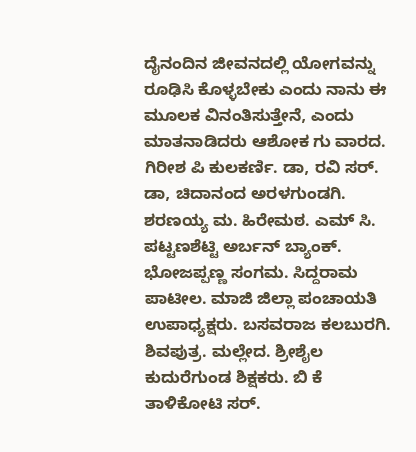ದೈನಂದಿನ ಜೀವನದಲ್ಲಿ ಯೋಗವನ್ನು ರೂಢಿಸಿ ಕೊಳ್ಳಬೇಕು ಎಂದು ನಾನು ಈ ಮೂಲಕ ವಿನಂತಿಸುತ್ತೇನೆ, ಎಂದು ಮಾತನಾಡಿದರು ಆಶೋಕ ಗು ವಾರದ. ಗಿರೀಶ ಪಿ ಕುಲಕರ್ಣಿ. ಡಾ, ರವಿ ಸರ್. ಡಾ, ಚಿದಾನಂದ ಅರಳಗುಂಡಗಿ. ಶರಣಯ್ಯ ಮ. ಹಿರೇಮಠ. ಎಮ್ ಸಿ. ಪಟ್ಟಣಶೆಟ್ಟಿ ಅರ್ಬನ್ ಬ್ಯಾಂಕ್. ಭೋಜಪ್ಪಣ್ಣ ಸಂಗಮ. ಸಿದ್ದರಾಮ ಪಾಟೀಲ. ಮಾಜಿ ಜಿಲ್ಲಾ ಪಂಚಾಯತಿ ಉಪಾಧ್ಯಕ್ಷರು. ಬಸವರಾಜ ಕಲಬುರಗಿ. ಶಿವಪುತ್ರ. ಮಲ್ಲೇದ. ಶ್ರೀಶೈಲ ಕುದುರೆಗುಂಡ ಶಿಕ್ಷಕರು. ಬಿ ಕೆ ತಾಳಿಕೋಟಿ ಸರ್.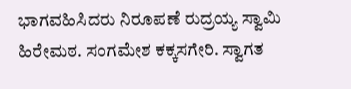ಭಾಗವಹಿಸಿದರು ನಿರೂಪಣೆ ರುದ್ರಯ್ಯ ಸ್ವಾಮಿ ಹಿರೇಮಠ. ಸಂಗಮೇಶ ಕಕ್ಕಸಗೇರಿ. ಸ್ವಾಗತ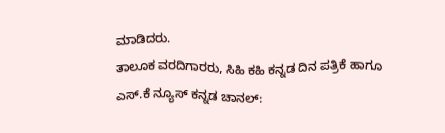ಮಾಡಿದರು.
ತಾಲೂಕ ವರದಿಗಾರರು, ಸಿಹಿ ಕಹಿ ಕನ್ನಡ ದಿನ ಪತ್ರಿಕೆ ಹಾಗೂ ಎಸ್.ಕೆ ನ್ಯೂಸ್ ಕನ್ನಡ ಚಾನಲ್: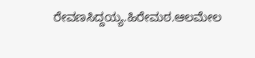ರೇವಣಸಿದ್ದಯ್ಯ.ಹಿರೇಮಠ.ಆಲಮೇಲ